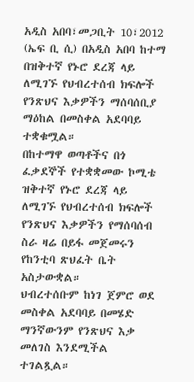አዲስ አበባ፣መጋቢት 10፣2012 (ኤፍ ቢ ሲ) በአዲስ አበባ ከተማ በዝቅተኛ የኑሮ ደረጃ ላይ ለሚገኙ የህብረተሰብ ክፍሎች የንጽህና እቃዎችን ማሰባሰቢያ ማዕከል በመስቀል አደባባይ ተቋቁሟል።
በከተማዋ ወጣቶችና በጎ ፈቃደኞች የተቋቋመው ኮሚቴ ዝቅተኛ የኑሮ ደረጃ ላይ ለሚገኙ የህብረተሰብ ክፍሎች የንጽህና እቃዎችን የማሰባሰብ ስራ ዛሬ በይፋ መጀመሩን የከንቲባ ጽህፈት ቤት አስታውቋል።
ህብረተሰቡም ከነገ ጀምሮ ወደ መስቀል አደባባይ በመሄድ ማንኛውንም የንጽህና እቃ መለገስ እንደሚችል ተገልጿል።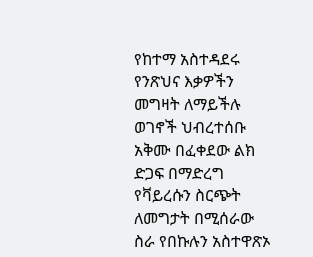የከተማ አስተዳደሩ የንጽህና እቃዎችን መግዛት ለማይችሉ ወገኖች ህብረተሰቡ አቅሙ በፈቀደው ልክ ድጋፍ በማድረግ የቫይረሱን ስርጭት ለመግታት በሚሰራው ስራ የበኩሉን አስተዋጽኦ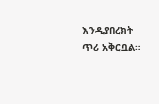እንዲያበረክት ጥሪ አቅርቧል።